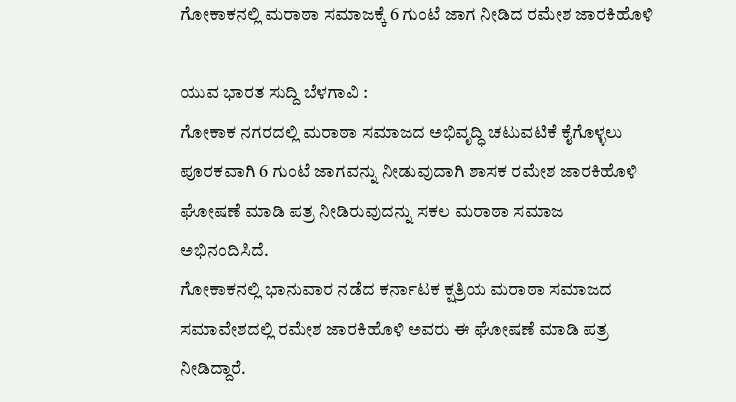ಗೋಕಾಕನಲ್ಲಿ ಮರಾಠಾ ಸಮಾಜಕ್ಕೆ 6 ಗುಂಟೆ ಜಾಗ ನೀಡಿದ ರಮೇಶ ಜಾರಕಿಹೊಳಿ

ಯುವ ಭಾರತ ಸುದ್ದಿ ಬೆಳಗಾವಿ :
ಗೋಕಾಕ ನಗರದಲ್ಲಿ ಮರಾಠಾ ಸಮಾಜದ ಅಭಿವೃದ್ಧಿ ಚಟುವಟಿಕೆ ಕೈಗೊಳ್ಳಲು ಪೂರಕವಾಗಿ 6 ಗುಂಟೆ ಜಾಗವನ್ನು ನೀಡುವುದಾಗಿ ಶಾಸಕ ರಮೇಶ ಜಾರಕಿಹೊಳಿ ಘೋಷಣೆ ಮಾಡಿ ಪತ್ರ ನೀಡಿರುವುದನ್ನು ಸಕಲ ಮರಾಠಾ ಸಮಾಜ ಅಭಿನಂದಿಸಿದೆ.
ಗೋಕಾಕನಲ್ಲಿ ಭಾನುವಾರ ನಡೆದ ಕರ್ನಾಟಕ ಕ್ಷತ್ರಿಯ ಮರಾಠಾ ಸಮಾಜದ ಸಮಾವೇಶದಲ್ಲಿ ರಮೇಶ ಜಾರಕಿಹೊಳಿ ಅವರು ಈ ಘೋಷಣೆ ಮಾಡಿ ಪತ್ರ ನೀಡಿದ್ದಾರೆ.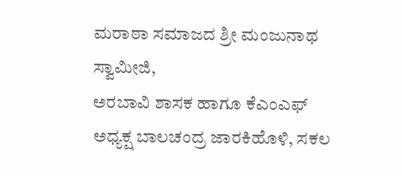ಮರಾಠಾ ಸಮಾಜದ ಶ್ರೀ ಮಂಜುನಾಥ ಸ್ವಾಮೀಜಿ,
ಅರಬಾವಿ ಶಾಸಕ ಹಾಗೂ ಕೆಎಂಎಫ್ ಅಧ್ಯಕ್ಷ ಬಾಲಚಂದ್ರ ಜಾರಕಿಹೊಳಿ, ಸಕಲ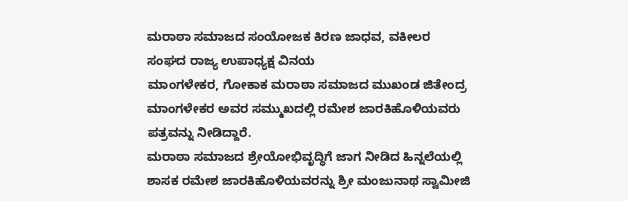ಮರಾಠಾ ಸಮಾಜದ ಸಂಯೋಜಕ ಕಿರಣ ಜಾಧವ, ವಕೀಲರ ಸಂಘದ ರಾಜ್ಯ ಉಪಾಧ್ಯಕ್ಷ ವಿನಯ
ಮಾಂಗಳೇಕರ, ಗೋಕಾಕ ಮರಾಠಾ ಸಮಾಜದ ಮುಖಂಡ ಜಿತೇಂದ್ರ ಮಾಂಗಳೇಕರ ಅವರ ಸಮ್ಮುಖದಲ್ಲಿ ರಮೇಶ ಜಾರಕಿಹೊಳಿಯವರು ಪತ್ರವನ್ನು ನೀಡಿದ್ದಾರೆ.
ಮರಾಠಾ ಸಮಾಜದ ಶ್ರೇಯೋಭಿವೃದ್ಧಿಗೆ ಜಾಗ ನೀಡಿದ ಹಿನ್ನಲೆಯಲ್ಲಿ ಶಾಸಕ ರಮೇಶ ಜಾರಕಿಹೊಳಿಯವರನ್ನು ಶ್ರೀ ಮಂಜುನಾಥ ಸ್ವಾಮೀಜಿ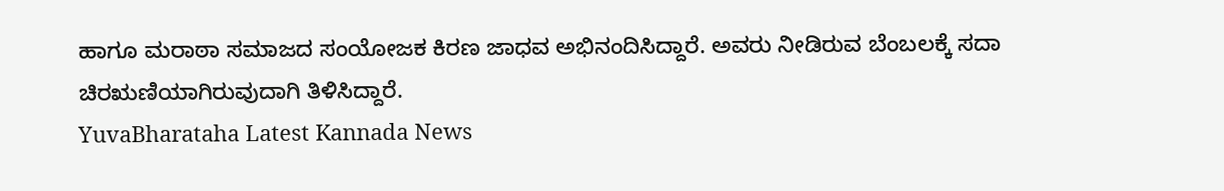ಹಾಗೂ ಮರಾಠಾ ಸಮಾಜದ ಸಂಯೋಜಕ ಕಿರಣ ಜಾಧವ ಅಭಿನಂದಿಸಿದ್ದಾರೆ. ಅವರು ನೀಡಿರುವ ಬೆಂಬಲಕ್ಕೆ ಸದಾ ಚಿರಋಣಿಯಾಗಿರುವುದಾಗಿ ತಿಳಿಸಿದ್ದಾರೆ.
YuvaBharataha Latest Kannada News